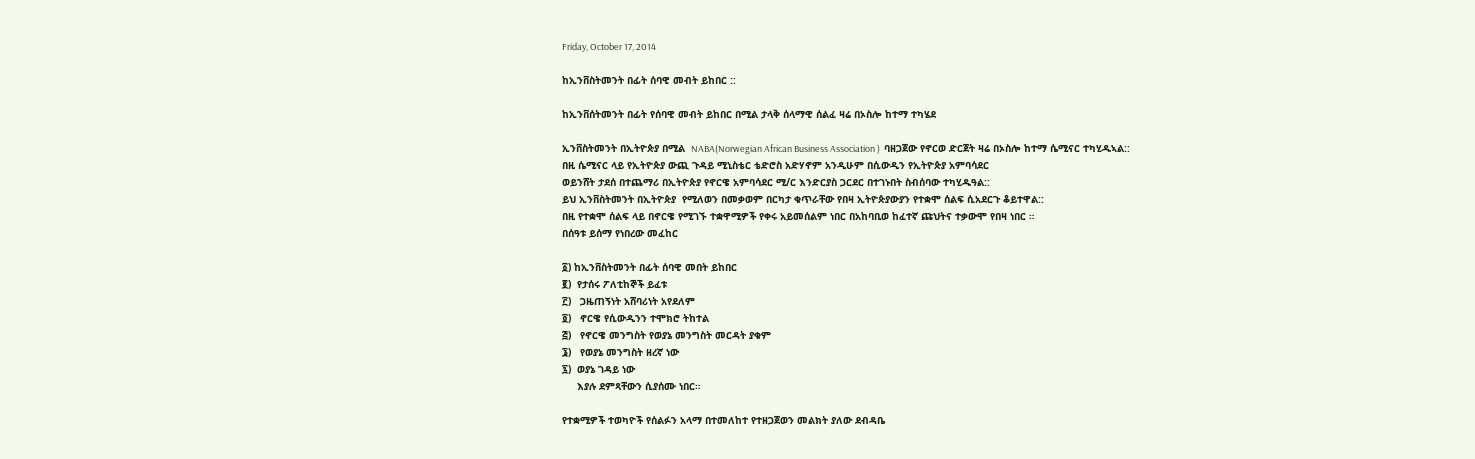Friday, October 17, 2014

ከኢንቨስትመንት በፊት ሰባዊ መብት ይከበር ::

ከኢንቨሰትመንት በፊት የሰባዊ መብት ይከበር በሚል ታላቅ ሰላማዊ ሰልፈ ዛሬ በኦስሎ ከተማ ተካሄደ

ኢንቨስትመንት በኢትዮጵያ በሚል  NABA(Norwegian African Business Association )  ባዘጋጀው የኖርወ ድርጀት ዛሬ በኦስሎ ከተማ ሴሚናር ተካሂዱኣል::
በዚ ሴሚናር ላይ የኢትዮጵያ ውጪ ጉዳይ ሚኒስቴር ቴድሮስ አድሃኖም አንዲሁም በሲውዲን የኢትዮጵያ አምባሳደር
ወይንሸት ታደሰ በተጨማሪ በኢትዮጵያ የኖርዌ አምባሳደር ሚ/ር እንድርያስ ጋርደር በተገኑበት ስብሰባው ተካሂዱዓል::
ይህ ኢንቨስትመንት በኢትዮጵያ  የሚለወን በመቃወም በርካታ ቁጥራቸው የበዛ ኢትዮጵያውያን የተቋሞ ሰልፍ ሲአደርጉ ቆይተዋል::
በዚ የተቋሞ ሰልፍ ላይ በኖርዌ የሚገኙ ተቋዋሚዎች የቀሩ አይመሰልም ነበር በአከባቢወ ከፈተኛ ጩህትና ተቃውሞ የበዛ ነበር ።
በሰዓቱ ይሰማ የነበረው መፈከር

፩) ከኢንቨስትመንት በፊት ሰባዊ መበት ይከበር
፪)  የታሰሩ ፖለቲከኞች ይፈቱ
፫)   ጋዜጠኝነት አሸባሪነት አየደለም
፬)   ኖርዌ የሲውዲንን ተሞክሮ ትከተል
፭)   የኖርዌ መንግስት የወያኔ መንግስት መርዳት ያቁም
፮)   የወያኔ መንግስት ዘረኛ ነው
፯)  ወያኔ ገዳይ ነው
     እያሉ ደምጻቸውን ሲያሰሙ ነበር።

የተቋሚዎች ተወካዮች የሰልፉን አላማ በተመለከተ የተዘጋጀወን መልክት ያለው ደብዳቤ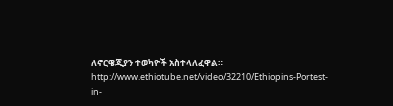ለኖርዌጂያን ተወካዮች አስተላለፈዋል።
http://www.ethiotube.net/video/32210/Ethiopins-Portest-in-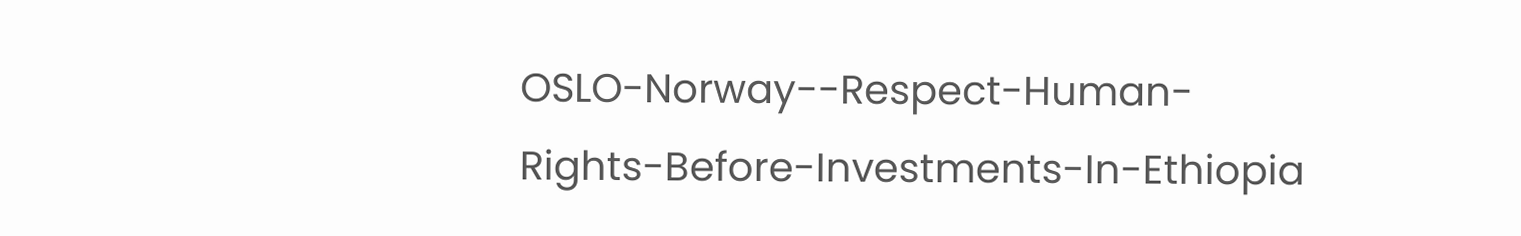OSLO-Norway--Respect-Human-Rights-Before-Investments-In-Ethiopia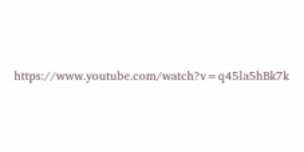https://www.youtube.com/watch?v=q45la5hBk7k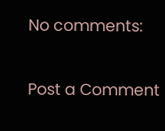No comments:

Post a Comment